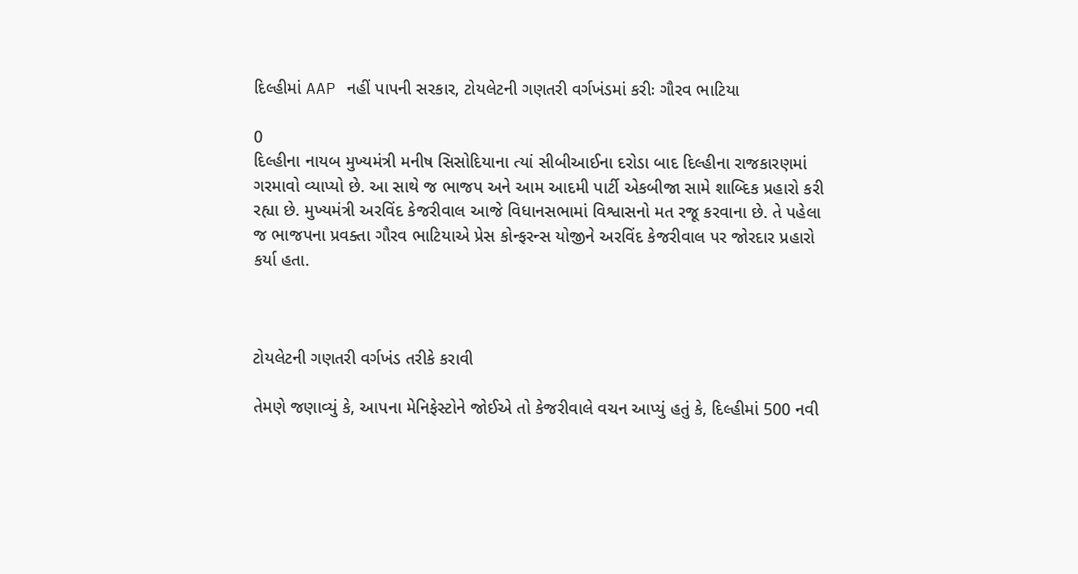દિલ્હીમાં AAP નહીં પાપની સરકાર, ટોયલેટની ગણતરી વર્ગખંડમાં કરીઃ ગૌરવ ભાટિયા

0
દિલ્હીના નાયબ મુખ્યમંત્રી મનીષ સિસોદિયાના ત્યાં સીબીઆઈના દરોડા બાદ દિલ્હીના રાજકારણમાં ગરમાવો વ્યાપ્યો છે. આ સાથે જ ભાજપ અને આમ આદમી પાર્ટી એકબીજા સામે શાબ્દિક પ્રહારો કરી રહ્યા છે. મુખ્યમંત્રી અરવિંદ કેજરીવાલ આજે વિધાનસભામાં વિશ્વાસનો મત રજૂ કરવાના છે. તે પહેલા જ ભાજપના પ્રવક્તા ગૌરવ ભાટિયાએ પ્રેસ કોન્ફરન્સ યોજીને અરવિંદ કેજરીવાલ પર જોરદાર પ્રહારો કર્યા હતા.



ટોયલેટની ગણતરી વર્ગખંડ તરીકે કરાવી

તેમણે જણાવ્યું કે, આપના મેનિફેસ્ટોને જોઈએ તો કેજરીવાલે વચન આપ્યું હતું કે, દિલ્હીમાં 500 નવી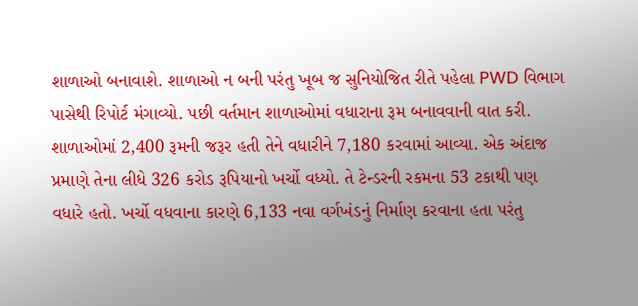શાળાઓ બનાવાશે. શાળાઓ ન બની પરંતુ ખૂબ જ સુનિયોજિત રીતે પહેલા PWD વિભાગ પાસેથી રિપોર્ટ મંગાવ્યો. પછી વર્તમાન શાળાઓમાં વધારાના રૂમ બનાવવાની વાત કરી. શાળાઓમાં 2,400 રૂમની જરૂર હતી તેને વધારીને 7,180 કરવામાં આવ્યા. એક અંદાજ પ્રમાણે તેના લીધે 326 કરોડ રૂપિયાનો ખર્ચો વધ્યો. તે ટેન્ડરની રકમના 53 ટકાથી પણ વધારે હતો. ખર્ચો વધવાના કારણે 6,133 નવા વર્ગખંડનું નિર્માણ કરવાના હતા પરંતુ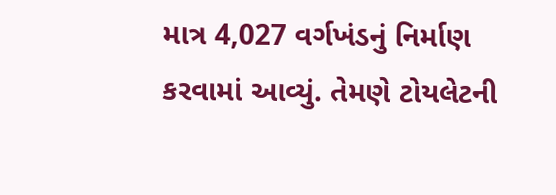માત્ર 4,027 વર્ગખંડનું નિર્માણ કરવામાં આવ્યું. તેમણે ટોયલેટની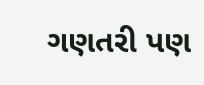ગણતરી પણ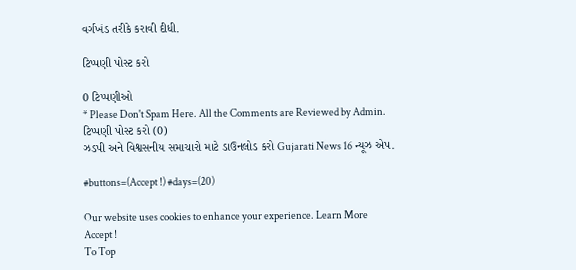વર્ગખંડ તરીકે કરાવી દીધી.

ટિપ્પણી પોસ્ટ કરો

0 ટિપ્પણીઓ
* Please Don't Spam Here. All the Comments are Reviewed by Admin.
ટિપ્પણી પોસ્ટ કરો (0)
ઝડપી અને વિશ્વસનીય સમાચારો માટે ડાઉનલોડ કરો Gujarati News 16 ન્યૂઝ એપ.

#buttons=(Accept !) #days=(20)

Our website uses cookies to enhance your experience. Learn More
Accept !
To Top